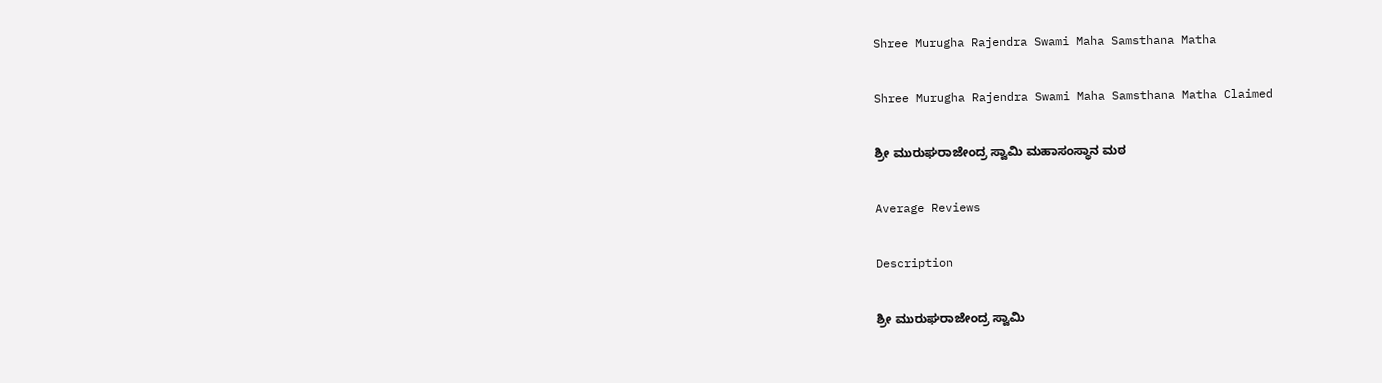Shree Murugha Rajendra Swami Maha Samsthana Matha

Shree Murugha Rajendra Swami Maha Samsthana Matha Claimed

ಶ್ರೀ ಮುರುಘರಾಜೇಂದ್ರ ಸ್ವಾಮಿ ಮಹಾಸಂಸ್ಥಾನ ಮಠ

Average Reviews

Description

ಶ್ರೀ ಮುರುಘರಾಜೇಂದ್ರ ಸ್ವಾಮಿ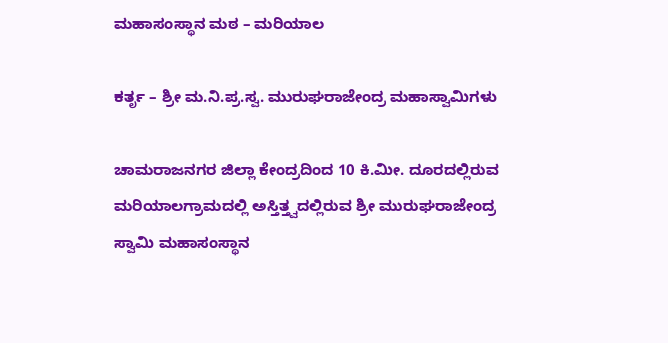ಮಹಾಸಂಸ್ಥಾನ ಮಠ – ಮರಿಯಾಲ

ಕರ್ತೃ – ಶ್ರೀ ಮ.ನಿ.ಪ್ರ.ಸ್ವ. ಮುರುಘರಾಜೇಂದ್ರ ಮಹಾಸ್ವಾಮಿಗಳು

ಚಾಮರಾಜನಗರ ಜಿಲ್ಲಾ ಕೇಂದ್ರದಿಂದ 10 ಕಿ.ಮೀ. ದೂರದಲ್ಲಿರುವ ಮರಿಯಾಲಗ್ರಾಮದಲ್ಲಿ ಅಸ್ತಿತ್ತ್ವದಲ್ಲಿರುವ ಶ್ರೀ ಮುರುಘರಾಜೇಂದ್ರ ಸ್ವಾಮಿ ಮಹಾಸಂಸ್ಥಾನ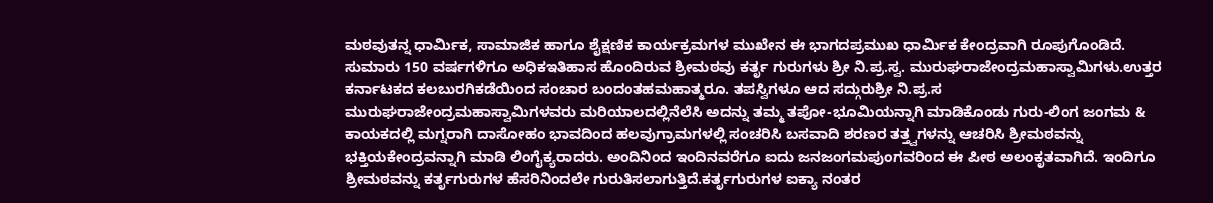ಮಠವುತನ್ನ ಧಾರ್ಮಿಕ, ಸಾಮಾಜಿಕ ಹಾಗೂ ಶೈಕ್ಷಣಿಕ ಕಾರ್ಯಕ್ರಮಗಳ ಮುಖೇನ ಈ ಭಾಗದಪ್ರಮುಖ ಧಾರ್ಮಿಕ ಕೇಂದ್ರವಾಗಿ ರೂಪುಗೊಂಡಿದೆ. ಸುಮಾರು 150 ವರ್ಷಗಳಿಗೂ ಅಧಿಕಇತಿಹಾಸ ಹೊಂದಿರುವ ಶ್ರೀಮಠವು ಕರ್ತೃ ಗುರುಗಳು ಶ್ರೀ ನಿ.ಪ್ರ.ಸ್ವ. ಮುರುಘರಾಜೇಂದ್ರಮಹಾಸ್ವಾಮಿಗಳು.ಉತ್ತರ ಕರ್ನಾಟಕದ ಕಲಬುರಗಿಕಡೆಯಿಂದ ಸಂಚಾರ ಬಂದಂತಹಮಹಾತ್ಮರೂ. ತಪಸ್ವಿಗಳೂ ಆದ ಸದ್ಗುರುಶ್ರೀ ನಿ.ಪ್ರ.ಸ ಮುರುಘರಾಜೇಂದ್ರಮಹಾಸ್ವಾಮಿಗಳವರು ಮರಿಯಾಲದಲ್ಲಿನೆಲೆಸಿ ಅದನ್ನು ತಮ್ಮ ತಪೋ-ಭೂಮಿಯನ್ನಾಗಿ ಮಾಡಿಕೊಂಡು ಗುರು-ಲಿಂಗ ಜಂಗಮ & ಕಾಯಕದಲ್ಲಿ ಮಗ್ನರಾಗಿ ದಾಸೋಹಂ ಭಾವದಿಂದ ಹಲವುಗ್ರಾಮಗಳಲ್ಲಿ ಸಂಚರಿಸಿ ಬಸವಾದಿ ಶರಣರ ತತ್ತ್ವಗಳನ್ನು ಆಚರಿಸಿ ಶ್ರೀಮಠವನ್ನು ಭಕ್ತಿಯಕೇಂದ್ರವನ್ನಾಗಿ ಮಾಡಿ ಲಿಂಗೈಕ್ಯರಾದರು. ಅಂದಿನಿಂದ ಇಂದಿನವರೆಗೂ ಐದು ಜನಜಂಗಮಪುಂಗವರಿಂದ ಈ ಪೀಠ ಅಲಂಕೃತವಾಗಿದೆ. ಇಂದಿಗೂ ಶ್ರೀಮಠವನ್ನು ಕರ್ತೃಗುರುಗಳ ಹೆಸರಿನಿಂದಲೇ ಗುರುತಿಸಲಾಗುತ್ತಿದೆ.ಕರ್ತೃಗುರುಗಳ ಐಕ್ಯಾ ನಂತರ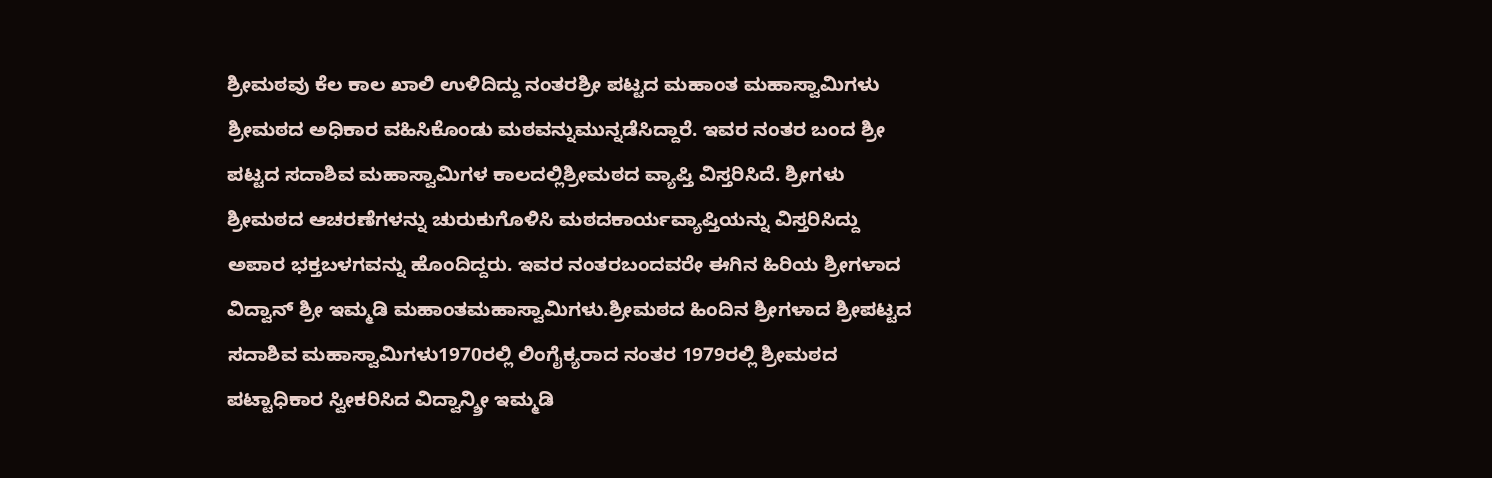ಶ್ರೀಮಠವು ಕೆಲ ಕಾಲ ಖಾಲಿ ಉಳಿದಿದ್ದು ನಂತರಶ್ರೀ ಪಟ್ಟದ ಮಹಾಂತ ಮಹಾಸ್ವಾಮಿಗಳು ಶ್ರೀಮಠದ ಅಧಿಕಾರ ವಹಿಸಿಕೊಂಡು ಮಠವನ್ನುಮುನ್ನಡೆಸಿದ್ದಾರೆ. ಇವರ ನಂತರ ಬಂದ ಶ್ರೀ ಪಟ್ಟದ ಸದಾಶಿವ ಮಹಾಸ್ವಾಮಿಗಳ ಕಾಲದಲ್ಲಿಶ್ರೀಮಠದ ವ್ಯಾಪ್ತಿ ವಿಸ್ತರಿಸಿದೆ. ಶ್ರೀಗಳು ಶ್ರೀಮಠದ ಆಚರಣೆಗಳನ್ನು ಚುರುಕುಗೊಳಿಸಿ ಮಠದಕಾರ್ಯವ್ಯಾಪ್ತಿಯನ್ನು ವಿಸ್ತರಿಸಿದ್ದು ಅಪಾರ ಭಕ್ತಬಳಗವನ್ನು ಹೊಂದಿದ್ದರು. ಇವರ ನಂತರಬಂದವರೇ ಈಗಿನ ಹಿರಿಯ ಶ್ರೀಗಳಾದ ವಿದ್ವಾನ್ ಶ್ರೀ ಇಮ್ಮಡಿ ಮಹಾಂತಮಹಾಸ್ವಾಮಿಗಳು.ಶ್ರೀಮಠದ ಹಿಂದಿನ ಶ್ರೀಗಳಾದ ಶ್ರೀಪಟ್ಟದ ಸದಾಶಿವ ಮಹಾಸ್ವಾಮಿಗಳು1970ರಲ್ಲಿ ಲಿಂಗೈಕ್ಯರಾದ ನಂತರ 1979ರಲ್ಲಿ ಶ್ರೀಮಠದ ಪಟ್ಟಾಧಿಕಾರ ಸ್ವೀಕರಿಸಿದ ವಿದ್ವಾನ್ಶ್ರೀ ಇಮ್ಮಡಿ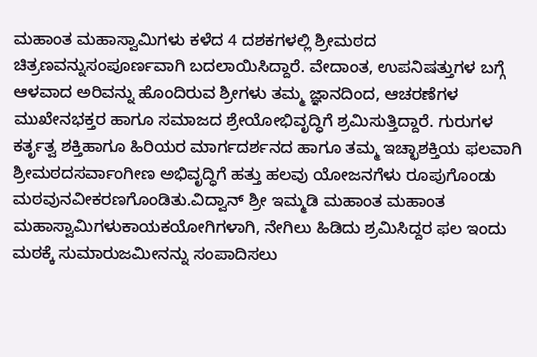ಮಹಾಂತ ಮಹಾಸ್ವಾಮಿಗಳು ಕಳೆದ 4 ದಶಕಗಳಲ್ಲಿ ಶ್ರೀಮಠದ ಚಿತ್ರಣವನ್ನುಸಂಪೂರ್ಣವಾಗಿ ಬದಲಾಯಿಸಿದ್ದಾರೆ. ವೇದಾಂತ, ಉಪನಿಷತ್ತುಗಳ ಬಗ್ಗೆ ಆಳವಾದ ಅರಿವನ್ನು ಹೊಂದಿರುವ ಶ್ರೀಗಳು ತಮ್ಮ ಜ್ಞಾನದಿಂದ, ಆಚರಣೆಗಳ ಮುಖೇನಭಕ್ತರ ಹಾಗೂ ಸಮಾಜದ ಶ್ರೇಯೋಭಿವೃದ್ಧಿಗೆ ಶ್ರಮಿಸುತ್ತಿದ್ದಾರೆ. ಗುರುಗಳ ಕರ್ತೃತ್ವ ಶಕ್ತಿಹಾಗೂ ಹಿರಿಯರ ಮಾರ್ಗದರ್ಶನದ ಹಾಗೂ ತಮ್ಮ ಇಚ್ಛಾಶಕ್ತಿಯ ಫಲವಾಗಿ ಶ್ರೀಮಠದಸರ್ವಾಂಗೀಣ ಅಭಿವೃದ್ಧಿಗೆ ಹತ್ತು ಹಲವು ಯೋಜನಗೆಳು ರೂಪುಗೊಂಡು ಮಠವುನವೀಕರಣಗೊಂಡಿತು.ವಿದ್ವಾನ್ ಶ್ರೀ ಇಮ್ಮಡಿ ಮಹಾಂತ ಮಹಾಂತ ಮಹಾಸ್ವಾಮಿಗಳುಕಾಯಕಯೋಗಿಗಳಾಗಿ, ನೇಗಿಲು ಹಿಡಿದು ಶ್ರಮಿಸಿದ್ದರ ಫಲ ಇಂದು ಮಠಕ್ಕೆ ಸುಮಾರುಜಮೀನನ್ನು ಸಂಪಾದಿಸಲು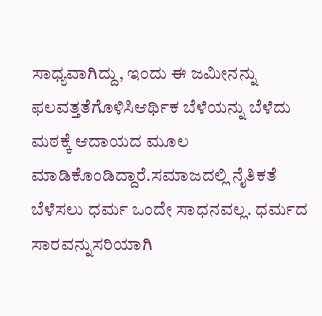ಸಾಧ್ಯವಾಗಿದ್ದು, ಇಂದು ಈ ಜಮೀನನ್ನು ಫಲವತ್ತತೆಗೊಳಿಸಿಆರ್ಥಿಕ ಬೆಳೆಯನ್ನು ಬೆಳೆದು ಮಠಕ್ಕೆ ಆದಾಯದ ಮೂಲ ಮಾಡಿಕೊಂಡಿದ್ದಾರೆ.ಸಮಾಜದಲ್ಲಿ ನೈತಿಕತೆ ಬೆಳೆಸಲು ಧರ್ಮ ಒಂದೇ ಸಾಧನವಲ್ಲ. ಧರ್ಮದ ಸಾರವನ್ನುಸರಿಯಾಗಿ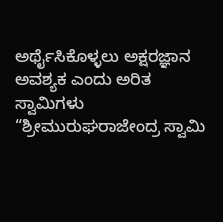ಅರ್ಥೈಸಿಕೊಳ್ಳಲು ಅಕ್ಷರಜ್ಞಾನ ಅವಶ್ಯಕ ಎಂದು ಅರಿತ ಸ್ವಾಮಿಗಳು “ಶ್ರೀಮುರುಘರಾಜೇಂದ್ರ ಸ್ವಾಮಿ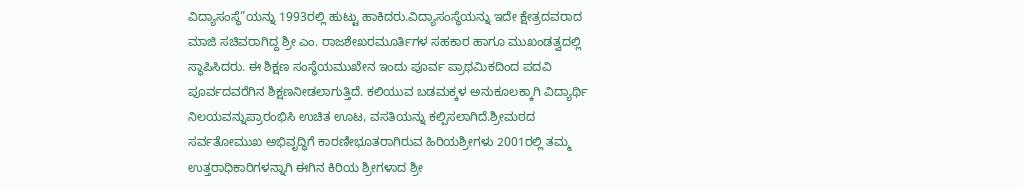ವಿದ್ಯಾಸಂಸ್ಥೆ”ಯನ್ನು 1993ರಲ್ಲಿ ಹುಟ್ಟು ಹಾಕಿದರು.ವಿದ್ಯಾಸಂಸ್ಥೆಯನ್ನು ಇದೇ ಕ್ಷೇತ್ರದವರಾದ ಮಾಜಿ ಸಚಿವರಾಗಿದ್ದ ಶ್ರೀ ಎಂ. ರಾಜಶೇಖರಮೂರ್ತಿಗಳ ಸಹಕಾರ ಹಾಗೂ ಮುಖಂಡತ್ವದಲ್ಲಿ ಸ್ಥಾಪಿಸಿದರು. ಈ ಶಿಕ್ಷಣ ಸಂಸ್ಥೆಯಮುಖೇನ ಇಂದು ಪೂರ್ವ ಪ್ರಾಥಮಿಕದಿಂದ ಪದವಿ ಪೂರ್ವದವರೆಗಿನ ಶಿಕ್ಷಣನೀಡಲಾಗುತ್ತಿದೆ. ಕಲಿಯುವ ಬಡಮಕ್ಕಳ ಅನುಕೂಲಕ್ಕಾಗಿ ವಿದ್ಯಾರ್ಥಿ ನಿಲಯವನ್ನುಪ್ರಾರಂಭಿಸಿ ಉಚಿತ ಊಟ, ವಸತಿಯನ್ನು ಕಲ್ಪಿಸಲಾಗಿದೆ.ಶ್ರೀಮಠದ ಸರ್ವತೋಮುಖ ಅಭಿವೃದ್ಧಿಗೆ ಕಾರಣೀಭೂತರಾಗಿರುವ ಹಿರಿಯಶ್ರೀಗಳು 2001ರಲ್ಲಿ ತಮ್ಮ ಉತ್ತರಾಧಿಕಾರಿಗಳನ್ನಾಗಿ ಈಗಿನ ಕಿರಿಯ ಶ್ರೀಗಳಾದ ಶ್ರೀ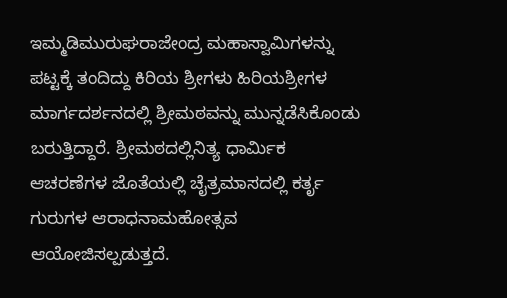ಇಮ್ಮಡಿಮುರುಘರಾಜೇಂದ್ರ ಮಹಾಸ್ವಾಮಿಗಳನ್ನು ಪಟ್ಟಕ್ಕೆ ತಂದಿದ್ದು ಕಿರಿಯ ಶ್ರೀಗಳು ಹಿರಿಯಶ್ರೀಗಳ ಮಾರ್ಗದರ್ಶನದಲ್ಲಿ ಶ್ರೀಮಠವನ್ನು ಮುನ್ನಡೆಸಿಕೊಂಡು ಬರುತ್ತಿದ್ದಾರೆ. ಶ್ರೀಮಠದಲ್ಲಿನಿತ್ಯ ಧಾರ್ಮಿಕ ಆಚರಣೆಗಳ ಜೊತೆಯಲ್ಲಿ ಚೈತ್ರಮಾಸದಲ್ಲಿ ಕರ್ತೃ ಗುರುಗಳ ಆರಾಧನಾಮಹೋತ್ಸವ ಆಯೋಜಿಸಲ್ಪಡುತ್ತದೆ.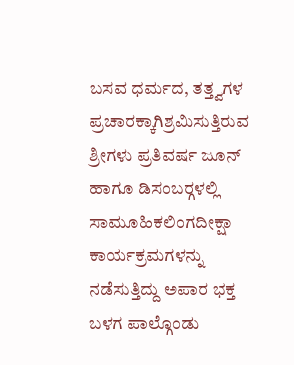ಬಸವ ಧರ್ಮದ, ತತ್ತ್ವಗಳ ಪ್ರಚಾರಕ್ಕಾಗಿಶ್ರಮಿಸುತ್ತಿರುವ ಶ್ರೀಗಳು ಪ್ರತಿವರ್ಷ ಜೂನ್ ಹಾಗೂ ಡಿಸಂಬರ್‍ಗಳಲ್ಲಿ ಸಾಮೂಹಿಕಲಿಂಗದೀಕ್ಷಾ ಕಾರ್ಯಕ್ರಮಗಳನ್ನು ನಡೆಸುತ್ತಿದ್ದು ಅಪಾರ ಭಕ್ತ ಬಳಗ ಪಾಲ್ಗೊಂಡು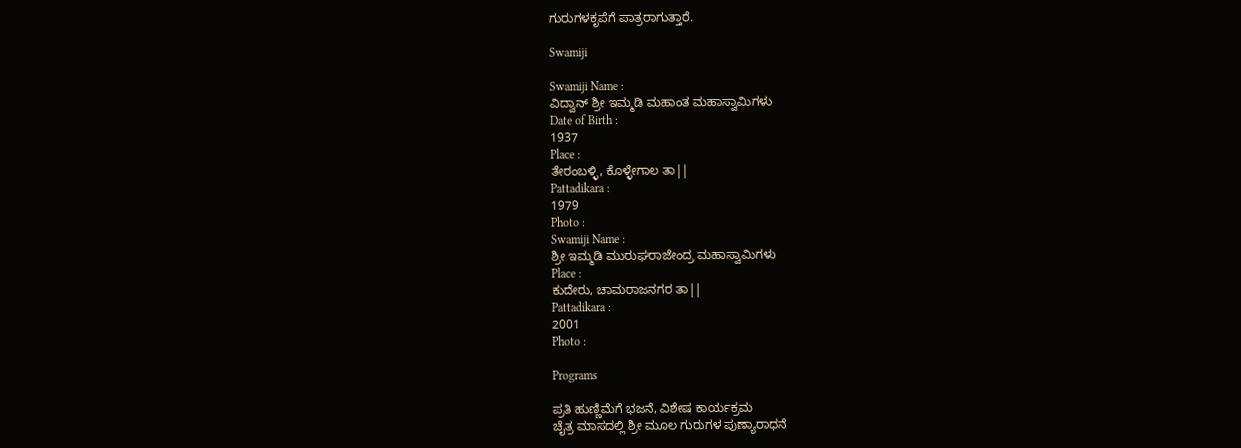ಗುರುಗಳಕೃಪೆಗೆ ಪಾತ್ರರಾಗುತ್ತಾರೆ.

Swamiji

Swamiji Name :
ವಿದ್ವಾನ್ ಶ್ರೀ ಇಮ್ಮಡಿ ಮಹಾಂತ ಮಹಾಸ್ವಾಮಿಗಳು
Date of Birth :
1937
Place :
ತೇರಂಬಳ್ಳಿ, ಕೊಳ್ಳೇಗಾಲ ತಾ||
Pattadikara :
1979
Photo :
Swamiji Name :
ಶ್ರೀ ಇಮ್ಮಡಿ ಮುರುಘರಾಜೇಂದ್ರ ಮಹಾಸ್ವಾಮಿಗಳು
Place :
ಕುದೇರು, ಚಾಮರಾಜನಗರ ತಾ||
Pattadikara :
2001
Photo :

Programs

ಪ್ರತಿ ಹುಣ್ಣಿಮೆಗೆ ಭಜನೆ, ವಿಶೇಷ ಕಾರ್ಯಕ್ರಮ
ಚೈತ್ರ ಮಾಸದಲ್ಲಿ ಶ್ರೀ ಮೂಲ ಗುರುಗಳ ಪುಣ್ಯಾರಾಧನೆ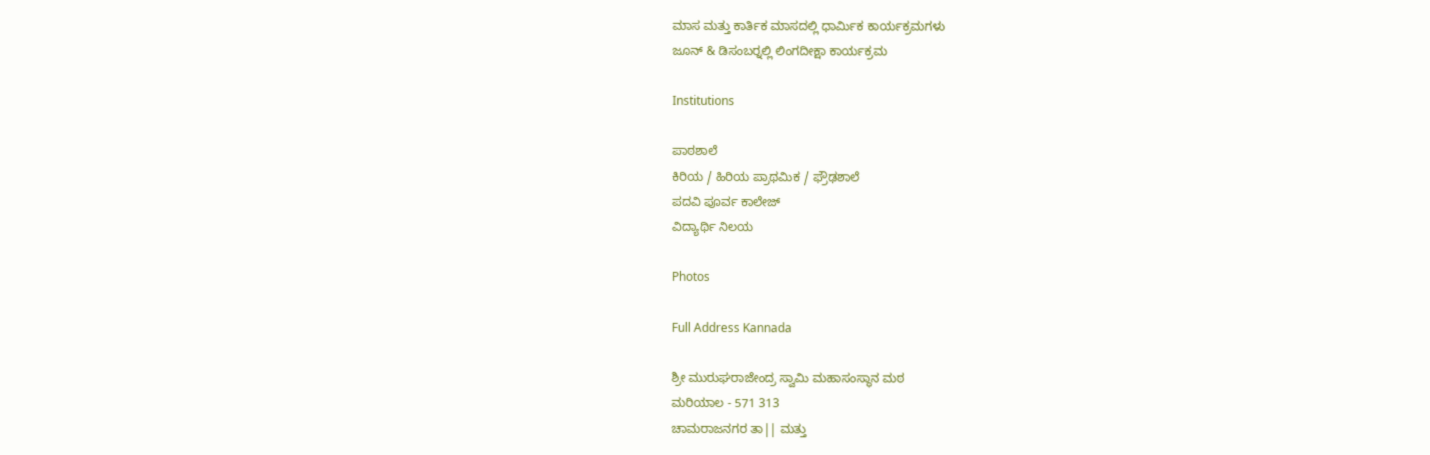ಮಾಸ ಮತ್ತು ಕಾರ್ತಿಕ ಮಾಸದಲ್ಲಿ ಧಾರ್ಮಿಕ ಕಾರ್ಯಕ್ರಮಗಳು
ಜೂನ್ & ಡಿಸಂಬರ್‍ನಲ್ಲಿ ಲಿಂಗದೀಕ್ಷಾ ಕಾರ್ಯಕ್ರಮ

Institutions

ಪಾಠಶಾಲೆ
ಕಿರಿಯ / ಹಿರಿಯ ಪ್ರಾಥಮಿಕ / ಫ್ರೌಢಶಾಲೆ
ಪದವಿ ಪೂರ್ವ ಕಾಲೇಜ್
ವಿದ್ಯಾರ್ಥಿ ನಿಲಯ

Photos

Full Address Kannada

ಶ್ರೀ ಮುರುಘರಾಜೇಂದ್ರ ಸ್ವಾಮಿ ಮಹಾಸಂಸ್ಥಾನ ಮಠ
ಮರಿಯಾಲ - 571 313
ಚಾಮರಾಜನಗರ ತಾ|| ಮತ್ತು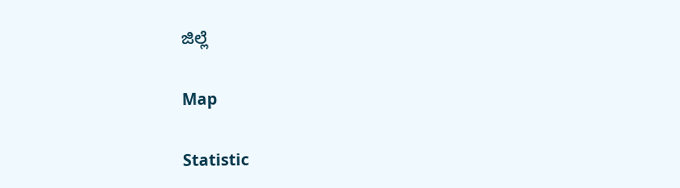ಜಿಲ್ಲೆ

Map

Statistic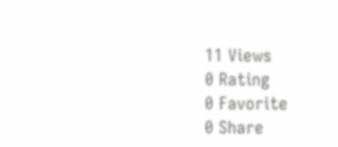11 Views
0 Rating
0 Favorite
0 Share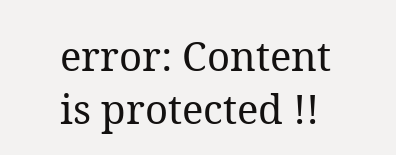error: Content is protected !!